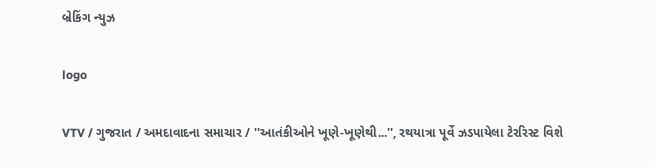બ્રેકિંગ ન્યુઝ

logo

VTV / ગુજરાત / અમદાવાદના સમાચાર / ''આતંકીઓને ખૂણે-ખૂણેથી...'', રથયાત્રા પૂર્વે ઝડપાયેલા ટેરરિસ્ટ વિશે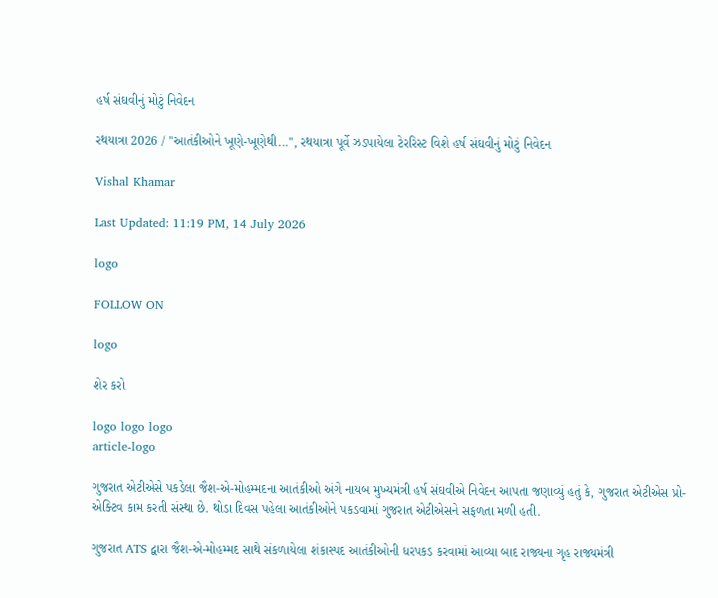હર્ષ સંઘવીનું મોટું નિવેદન

રથયાત્રા 2026 / ''આતંકીઓને ખૂણે-ખૂણેથી...'', રથયાત્રા પૂર્વે ઝડપાયેલા ટેરરિસ્ટ વિશે હર્ષ સંઘવીનું મોટું નિવેદન

Vishal Khamar

Last Updated: 11:19 PM, 14 July 2026

logo

FOLLOW ON

logo

શેર કરો

logo logo logo
article-logo

ગુજરાત એટીએસે પકડેલા જૈશ-એ-મોહમ્મદના આતંકીઓ અંગે નાયબ મુખ્યમંત્રી હર્ષ સંઘવીએ નિવેદન આપતા જણાવ્યું હતું કે, ગુજરાત એટીએસ પ્રો-એક્ટિવ કામ કરતી સંસ્થા છે. થોડા દિવસ પહેલા આતંકીઓને પકડવામાં ગુજરાત એટીએસને સફળતા મળી હતી.

ગુજરાત ATS દ્વારા જૈશ-એ-મોહમ્મદ સાથે સંકળાયેલા શંકાસ્પદ આતંકીઓની ધરપકડ કરવામાં આવ્યા બાદ રાજ્યના ગૃહ રાજ્યમંત્રી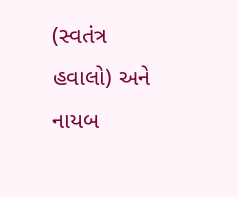(સ્વતંત્ર હવાલો) અને નાયબ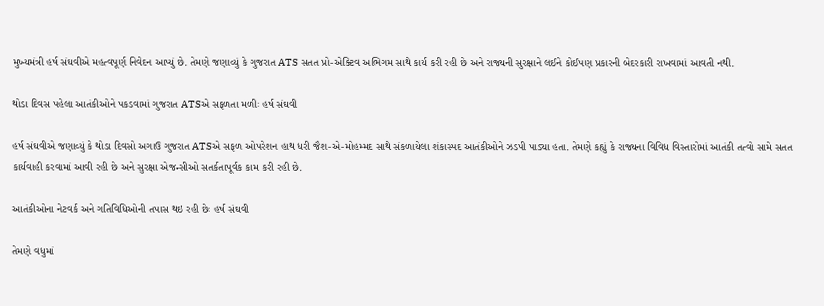મુખ્યમંત્રી હર્ષ સંઘવીએ મહત્વપૂર્ણ નિવેદન આપ્યું છે. તેમણે જણાવ્યું કે ગુજરાત ATS સતત પ્રો-એક્ટિવ અભિગમ સાથે કાર્ય કરી રહી છે અને રાજ્યની સુરક્ષાને લઈને કોઈપણ પ્રકારની બેદરકારી રાખવામાં આવતી નથી.

થોડા દિવસ પહેલા આતંકીઓને પકડવામાં ગુજરાત ATSએ સફળતા મળીઃ હર્ષ સંઘવી

હર્ષ સંઘવીએ જણાવ્યું કે થોડા દિવસો અગાઉ ગુજરાત ATSએ સફળ ઓપરેશન હાથ ધરી જૈશ-એ-મોહમ્મદ સાથે સંકળાયેલા શંકાસ્પદ આતંકીઓને ઝડપી પાડ્યા હતા. તેમણે કહ્યું કે રાજ્યના વિવિધ વિસ્તારોમાં આતંકી તત્વો સામે સતત કાર્યવાહી કરવામાં આવી રહી છે અને સુરક્ષા એજન્સીઓ સતર્કતાપૂર્વક કામ કરી રહી છે.

આતંકીઓના નેટવર્ક અને ગતિવિધિઓની તપાસ થઇ રહી છેઃ હર્ષ સંઘવી

તેમણે વધુમાં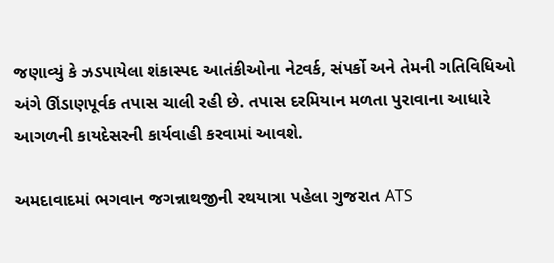જણાવ્યું કે ઝડપાયેલા શંકાસ્પદ આતંકીઓના નેટવર્ક, સંપર્કો અને તેમની ગતિવિધિઓ અંગે ઊંડાણપૂર્વક તપાસ ચાલી રહી છે. તપાસ દરમિયાન મળતા પુરાવાના આધારે આગળની કાયદેસરની કાર્યવાહી કરવામાં આવશે.

અમદાવાદમાં ભગવાન જગન્નાથજીની રથયાત્રા પહેલા ગુજરાત ATS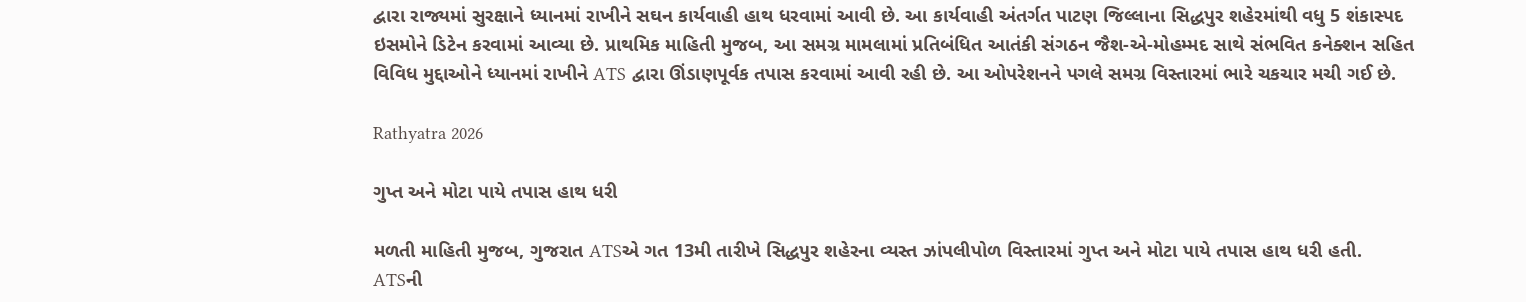દ્વારા રાજ્યમાં સુરક્ષાને ધ્યાનમાં રાખીને સઘન કાર્યવાહી હાથ ધરવામાં આવી છે. આ કાર્યવાહી અંતર્ગત પાટણ જિલ્લાના સિદ્ધપુર શહેરમાંથી વધુ 5 શંકાસ્પદ ઇસમોને ડિટેન કરવામાં આવ્યા છે. પ્રાથમિક માહિતી મુજબ, આ સમગ્ર મામલામાં પ્રતિબંધિત આતંકી સંગઠન જૈશ-એ-મોહમ્મદ સાથે સંભવિત કનેક્શન સહિત વિવિધ મુદ્દાઓને ધ્યાનમાં રાખીને ATS દ્વારા ઊંડાણપૂર્વક તપાસ કરવામાં આવી રહી છે. આ ઓપરેશનને પગલે સમગ્ર વિસ્તારમાં ભારે ચકચાર મચી ગઈ છે.

Rathyatra 2026

ગુપ્ત અને મોટા પાયે તપાસ હાથ ધરી

મળતી માહિતી મુજબ, ગુજરાત ATSએ ગત 13મી તારીખે સિદ્ધપુર શહેરના વ્યસ્ત ઝાંપલીપોળ વિસ્તારમાં ગુપ્ત અને મોટા પાયે તપાસ હાથ ધરી હતી. ATSની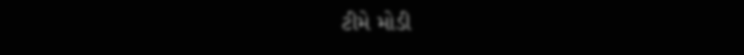ટીમે મોડી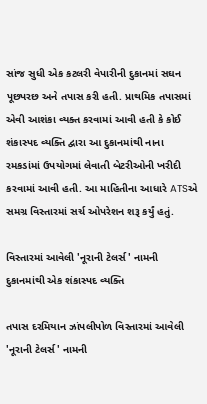સાંજ સુધી એક કટલરી વેપારીની દુકાનમાં સઘન પૂછપરછ અને તપાસ કરી હતી. પ્રાથમિક તપાસમાં એવી આશંકા વ્યક્ત કરવામાં આવી હતી કે કોઈ શંકાસ્પદ વ્યક્તિ દ્વારા આ દુકાનમાંથી નાના રમકડાંમાં ઉપયોગમાં લેવાતી બેટરીઓની ખરીદી કરવામાં આવી હતી. આ માહિતીના આધારે ATSએ સમગ્ર વિસ્તારમાં સર્ચ ઓપરેશન શરૂ કર્યું હતું.

વિસ્તારમાં આવેલી 'નૂરાની ટેલર્સ' નામની દુકાનમાંથી એક શંકાસ્પદ વ્યક્તિ

તપાસ દરમિયાન ઝાંપલીપોળ વિસ્તારમાં આવેલી 'નૂરાની ટેલર્સ' નામની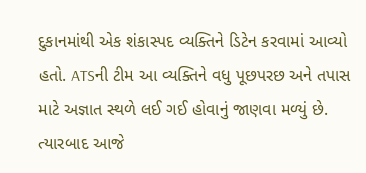દુકાનમાંથી એક શંકાસ્પદ વ્યક્તિને ડિટેન કરવામાં આવ્યો હતો. ATSની ટીમ આ વ્યક્તિને વધુ પૂછપરછ અને તપાસ માટે અજ્ઞાત સ્થળે લઈ ગઈ હોવાનું જાણવા મળ્યું છે. ત્યારબાદ આજે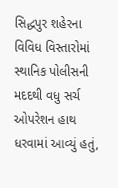સિદ્ધપુર શહેરના વિવિધ વિસ્તારોમાં સ્થાનિક પોલીસની મદદથી વધુ સર્ચ ઓપરેશન હાથ ધરવામાં આવ્યું હતું,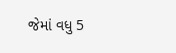જેમાં વધુ 5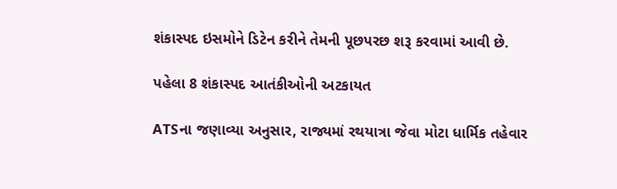શંકાસ્પદ ઇસમોને ડિટેન કરીને તેમની પૂછપરછ શરૂ કરવામાં આવી છે.

પહેલા 8 શંકાસ્પદ આતંકીઓની અટકાયત

ATSના જણાવ્યા અનુસાર, રાજ્યમાં રથયાત્રા જેવા મોટા ધાર્મિક તહેવાર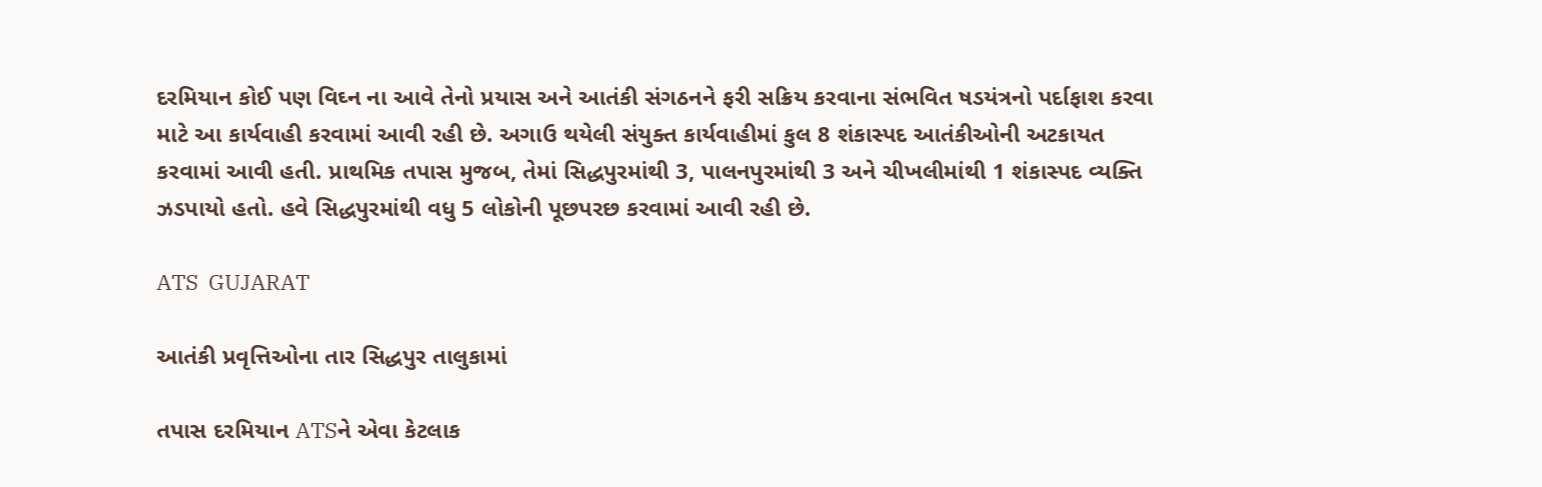દરમિયાન કોઈ પણ વિઘ્ન ના આવે તેનો પ્રયાસ અને આતંકી સંગઠનને ફરી સક્રિય કરવાના સંભવિત ષડયંત્રનો પર્દાફાશ કરવા માટે આ કાર્યવાહી કરવામાં આવી રહી છે. અગાઉ થયેલી સંયુક્ત કાર્યવાહીમાં કુલ 8 શંકાસ્પદ આતંકીઓની અટકાયત કરવામાં આવી હતી. પ્રાથમિક તપાસ મુજબ, તેમાં સિદ્ધપુરમાંથી 3, પાલનપુરમાંથી 3 અને ચીખલીમાંથી 1 શંકાસ્પદ વ્યક્તિ ઝડપાયો હતો. હવે સિદ્ધપુરમાંથી વધુ 5 લોકોની પૂછપરછ કરવામાં આવી રહી છે.

ATS  GUJARAT

આતંકી પ્રવૃત્તિઓના તાર સિદ્ધપુર તાલુકામાં

તપાસ દરમિયાન ATSને એવા કેટલાક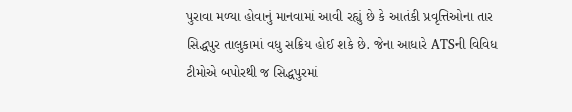પુરાવા મળ્યા હોવાનું માનવામાં આવી રહ્યું છે કે આતંકી પ્રવૃત્તિઓના તાર સિદ્ધપુર તાલુકામાં વધુ સક્રિય હોઈ શકે છે. જેના આધારે ATSની વિવિધ ટીમોએ બપોરથી જ સિદ્ધપુરમાં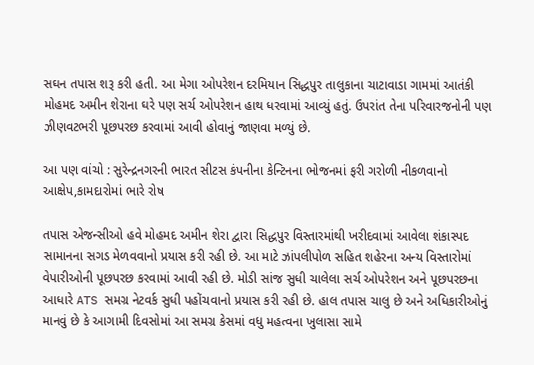સઘન તપાસ શરૂ કરી હતી. આ મેગા ઓપરેશન દરમિયાન સિદ્ધપુર તાલુકાના ચાટાવાડા ગામમાં આતંકી મોહમદ અમીન શેરાના ઘરે પણ સર્ચ ઓપરેશન હાથ ધરવામાં આવ્યું હતું. ઉપરાંત તેના પરિવારજનોની પણ ઝીણવટભરી પૂછપરછ કરવામાં આવી હોવાનું જાણવા મળ્યું છે.

આ પણ વાંચો : સુરેન્દ્રનગરની ભારત સીટસ કંપનીના કેન્ટિનના ભોજનમાં ફરી ગરોળી નીકળવાનો આક્ષેપ,કામદારોમાં ભારે રોષ

તપાસ એજન્સીઓ હવે મોહમદ અમીન શેરા દ્વારા સિદ્ધપુર વિસ્તારમાંથી ખરીદવામાં આવેલા શંકાસ્પદ સામાનના સગડ મેળવવાનો પ્રયાસ કરી રહી છે. આ માટે ઝાંપલીપોળ સહિત શહેરના અન્ય વિસ્તારોમાં વેપારીઓની પૂછપરછ કરવામાં આવી રહી છે. મોડી સાંજ સુધી ચાલેલા સર્ચ ઓપરેશન અને પૂછપરછના આધારે ATS સમગ્ર નેટવર્ક સુધી પહોંચવાનો પ્રયાસ કરી રહી છે. હાલ તપાસ ચાલુ છે અને અધિકારીઓનું માનવું છે કે આગામી દિવસોમાં આ સમગ્ર કેસમાં વધુ મહત્વના ખુલાસા સામે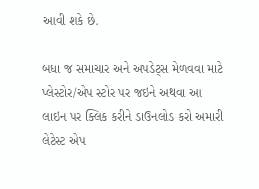આવી શકે છે.

બધા જ સમાચાર અને અપડેટ્સ મેળવવા માટે પ્લેસ્ટોર/એપ સ્ટોર પર જઇને અથવા આ લાઇન પર ક્લિક કરીને ડાઉનલોડ કરો અમારી લેટેસ્ટ એપ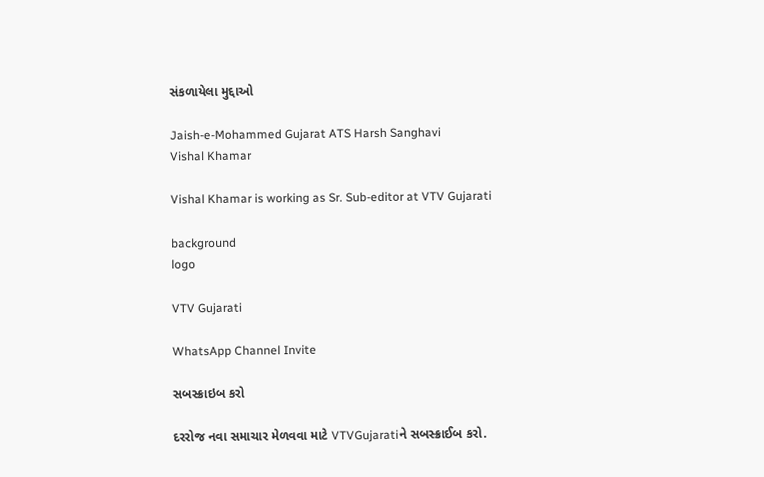સંકળાયેલા મુદ્દાઓ

Jaish-e-Mohammed Gujarat ATS Harsh Sanghavi
Vishal Khamar

Vishal Khamar is working as Sr. Sub-editor at VTV Gujarati

background
logo

VTV Gujarati

WhatsApp Channel Invite

સબસ્ક્રાઇબ કરો

દરરોજ નવા સમાચાર મેળવવા માટે VTVGujaratiને સબસ્ક્રાઈબ કરો.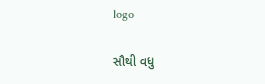logo

સૌથી વધુ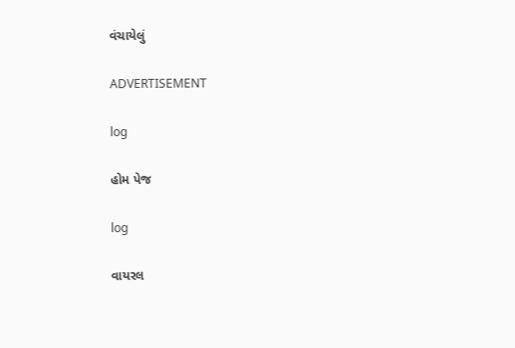વંચાયેલું

ADVERTISEMENT

log

હોમ પેજ

log

વાયરલ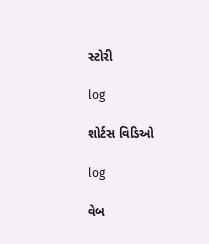સ્ટોરી

log

શોર્ટસ વિડિઓ

log

વેબ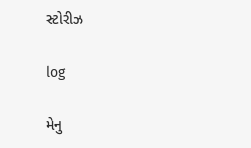સ્ટોરીઝ

log

મેનુ